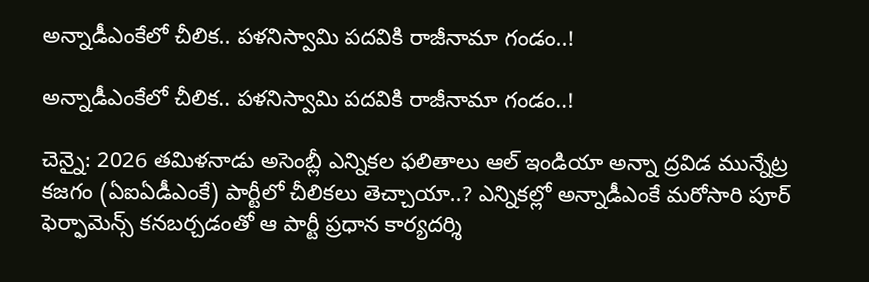అన్నాడీఎంకేలో చీలిక.. పళనిస్వామి పదవికి రాజీనామా గండం..!

అన్నాడీఎంకేలో చీలిక.. పళనిస్వామి పదవికి రాజీనామా గండం..!

చెన్నై: 2026 తమిళనాడు అసెంబ్లీ ఎన్నికల ఫలితాలు ఆల్ ఇండియా అన్నా ద్రవిడ మున్నేట్ర కజగం (ఏఐఏడీఎంకే) పార్టీలో చీలికలు తెచ్చాయా..? ఎన్నికల్లో అన్నాడీఎంకే మరోసారి పూర్ ఫెర్ఫామెన్స్ కనబర్చడంతో ఆ పార్టీ ప్రధాన కార్యదర్శి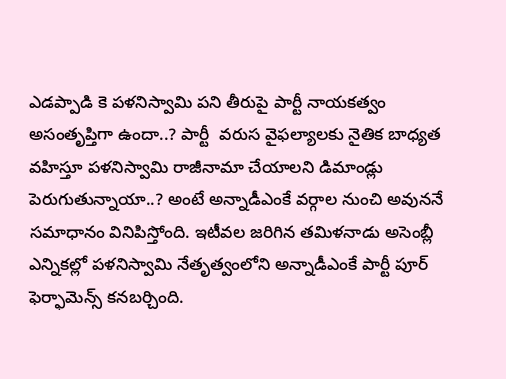ఎడప్పాడి కె పళనిస్వామి పని తీరుపై పార్టీ నాయకత్వం అసంతృప్తిగా ఉందా..? పార్టీ  వరుస వైఫల్యాలకు నైతిక బాధ్యత వహిస్తూ పళనిస్వామి రాజీనామా చేయాలని డిమాండ్లు పెరుగుతున్నాయా..? అంటే అన్నాడీఎంకే వర్గాల నుంచి అవుననే సమాధానం వినిపిస్తోంది. ఇటీవల జరిగిన తమిళనాడు అసెంబ్లీ ఎన్నికల్లో పళనిస్వామి నేతృత్వంలోని అన్నాడీఎంకే పార్టీ పూర్ ఫెర్ఫామెన్స్ కనబర్చింది.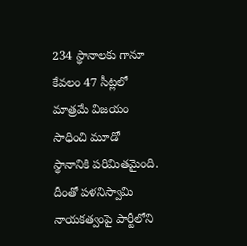234 స్థానాలకు గానూ కేవలం 47 సీట్లలో మాత్రమే విజయం సాధించి మూడో స్థానానికి పరిమితమైంది. దీంతో పళనిస్వామి నాయకత్వంపై పార్టీలోని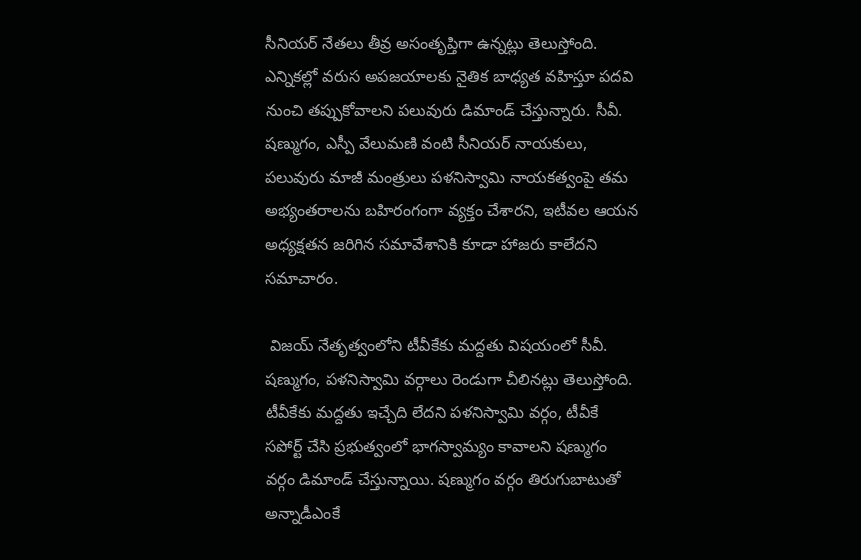సీనియర్ నేతలు తీవ్ర అసంతృప్తిగా ఉన్నట్లు తెలుస్తోంది. ఎన్నికల్లో వరుస అపజయాలకు నైతిక బాధ్యత వహిస్తూ పదవి నుంచి తప్పుకోవాలని పలువురు డిమాండ్ చేస్తున్నారు. సీవీ. షణ్ముగం, ఎస్పీ వేలుమణి వంటి సీనియర్ నాయకులు, పలువురు మాజీ మంత్రులు పళనిస్వామి నాయకత్వంపై తమ అభ్యంతరాలను బహిరంగంగా వ్యక్తం చేశారని, ఇటీవల ఆయన అధ్యక్షతన జరిగిన సమావేశానికి కూడా హాజరు కాలేదని సమాచారం.

 విజయ్ నేతృత్వంలోని టీవీకేకు మద్దతు విషయంలో సీవీ. షణ్ముగం, పళనిస్వామి వర్గాలు రెండుగా చీలినట్లు తెలుస్తోంది. టీవీకేకు మద్దతు ఇచ్చేది లేదని పళనిస్వామి వర్గం, టీవీకే సపోర్ట్ చేసి ప్రభుత్వంలో భాగస్వామ్యం కావాలని షణ్ముగం వర్గం డిమాండ్ చేస్తున్నాయి. షణ్ముగం వర్గం తిరుగుబాటుతో అన్నాడీఎంకే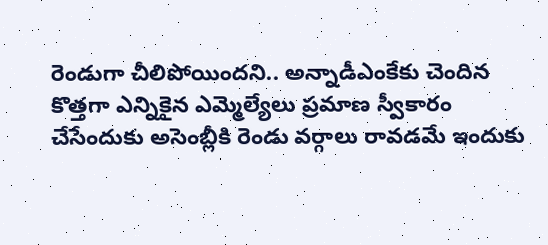రెండుగా చీలిపోయిందని.. అన్నాడీఎంకేకు చెందిన కొత్తగా ఎన్నికైన ఎమ్మెల్యేలు ప్రమాణ స్వీకారం చేసేందుకు అసెంబ్లీకి రెండు వర్గాలు రావడమే ఇందుకు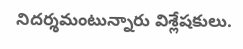నిదర్శమంటున్నారు విశ్లేషకులు.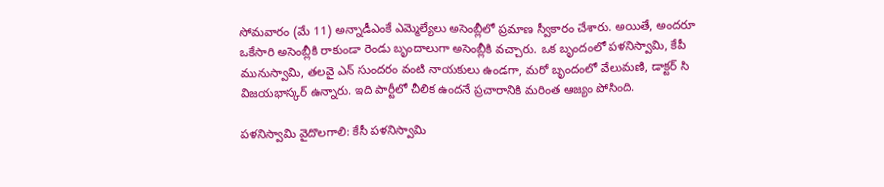సోమవారం (మే 11) అన్నాడీఎంకే ఎమ్మెల్యేలు అసెంబ్లీలో ప్రమాణ స్వీకారం చేశారు. అయితే, అందరూ ఒకేసారి అసెంబ్లీకి రాకుండా రెండు బృందాలుగా అసెంబ్లీకి వచ్చారు. ఒక బృందంలో పళనిస్వామి, కేపీ మునుస్వామి, తలవై ఎన్ సుందరం వంటి నాయకులు ఉండగా, మరో బృందంలో వేలుమణి, డాక్టర్ సి విజయభాస్కర్ ఉన్నారు. ఇది పార్టీలో చీలిక ఉందనే ప్రచారానికి మరింత ఆజ్యం పోసింది.

పళనిస్వామి వైదొలగాలి: కేసీ పళనిస్వామి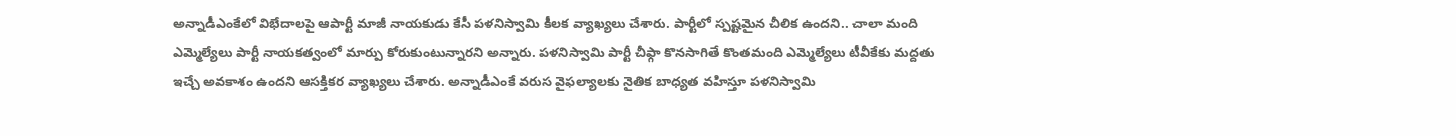అన్నాడీఎంకేలో విభేదాలపై ఆపార్టీ మాజీ నాయకుడు కేసీ పళనిస్వామి కీలక వ్యాఖ్యలు చేశారు. పార్టీలో స్పష్టమైన చీలిక ఉందని.. చాలా మంది ఎమ్మెల్యేలు పార్టీ నాయకత్వంలో మార్పు కోరుకుంటున్నారని అన్నారు. పళనిస్వామి పార్టీ చీఫ్గా కొనసాగితే కొంతమంది ఎమ్మెల్యేలు టీవీకేకు మద్దతు ఇచ్చే అవకాశం ఉందని ఆసక్తికర వ్యాఖ్యలు చేశారు. అన్నాడీఎంకే వరుస వైఫల్యాలకు నైతిక బాధ్యత వహిస్తూ పళనిస్వామి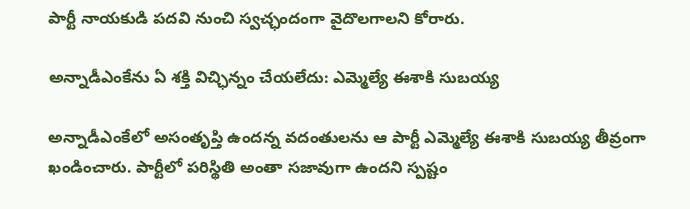పార్టీ నాయకుడి పదవి నుంచి స్వచ్ఛందంగా వైదొలగాలని కోరారు.

అన్నాడీఎంకేను ఏ శక్తి విచ్ఛిన్నం చేయలేదు: ఎమ్మెల్యే ఈశాకి సుబయ్య

అన్నాడీఎంకేలో అసంతృప్తి ఉందన్న వదంతులను ఆ పార్టీ ఎమ్మెల్యే ఈశాకి సుబయ్య తీవ్రంగా ఖండించారు. పార్టీలో పరిస్థితి అంతా సజావుగా ఉందని స్పష్టం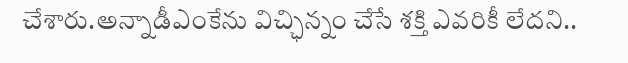చేశారు.అన్నాడీఎంకేను విచ్ఛిన్నం చేసే శక్తి ఎవరికీ లేదని..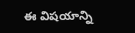ఈ విషయాన్ని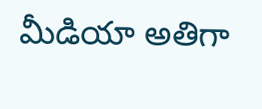మీడియా అతిగా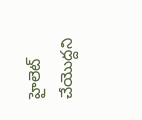హైలెట్ చేయొద్దని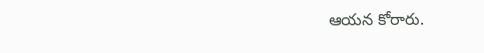ఆయన కోరారు.